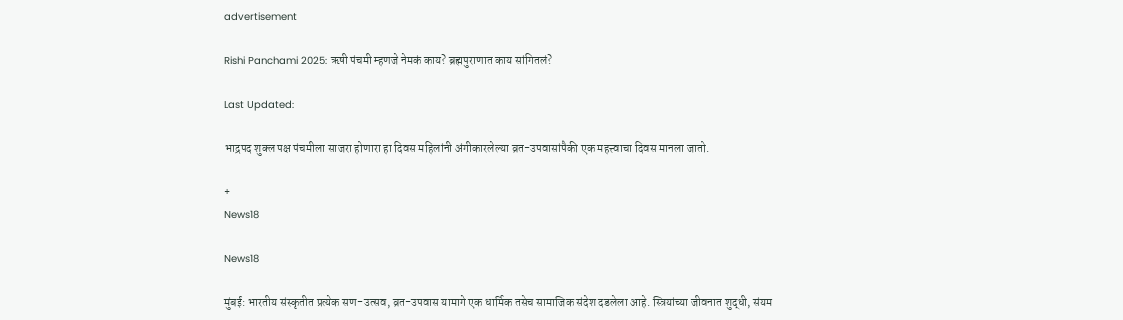advertisement

Rishi Panchami 2025: ऋषी पंचमी म्हणजे नेमकं काय? ब्रह्मपुराणात काय सांगितलं?

Last Updated:

भाद्रपद शुक्ल पक्ष पंचमीला साजरा होणारा हा दिवस महिलांनी अंगीकारलेल्या व्रत-उपवासांपैकी एक महत्त्वाचा दिवस मानला जातो.

+
News18

News18

मुंबई: भारतीय संस्कृतीत प्रत्येक सण-उत्सव, व्रत-उपवास यामागे एक धार्मिक तसेच सामाजिक संदेश दडलेला आहे. स्त्रियांच्या जीवनात शुद्धी, संयम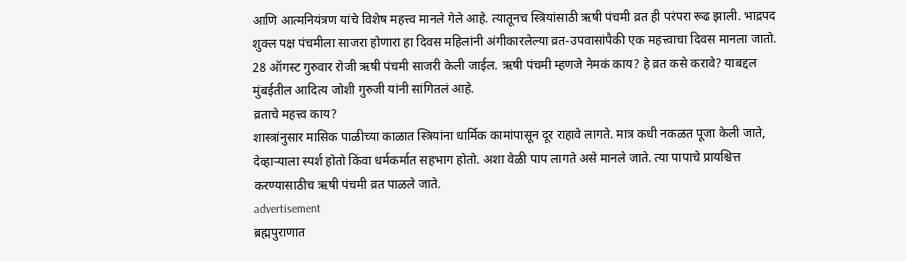आणि आत्मनियंत्रण यांचे विशेष महत्त्व मानले गेले आहे. त्यातूनच स्त्रियांसाठी ऋषी पंचमी व्रत ही परंपरा रूढ झाली. भाद्रपद शुक्ल पक्ष पंचमीला साजरा होणारा हा दिवस महिलांनी अंगीकारलेल्या व्रत-उपवासांपैकी एक महत्त्वाचा दिवस मानला जातो. 28 ऑगस्ट गुरुवार रोजी ऋषी पंचमी साजरी केली जाईल. ऋषी पंचमी म्हणजे नेमकं काय? हे व्रत कसे करावे? याबद्दल मुंबईतील आदित्य जोशी गुरुजी यांनी सांगितलं आहे.
व्रताचे महत्त्व काय?
शास्त्रांनुसार मासिक पाळीच्या काळात स्त्रियांना धार्मिक कामांपासून दूर राहावे लागते. मात्र कधी नकळत पूजा केली जाते, देव्हाऱ्याला स्पर्श होतो किंवा धर्मकर्मात सहभाग होतो. अशा वेळी पाप लागते असे मानले जाते. त्या पापाचे प्रायश्चित्त करण्यासाठीच ऋषी पंचमी व्रत पाळले जाते.
advertisement
ब्रह्मपुराणात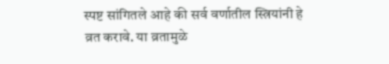स्पष्ट सांगितले आहे की सर्व वर्णातील स्त्रियांनी हे व्रत करावे. या व्रतामुळे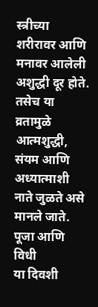स्त्रीच्या शरीरावर आणि मनावर आलेली अशुद्धी दूर होते. तसेच या व्रतामुळे आत्मशुद्धी, संयम आणि अध्यात्माशी नाते जुळते असे मानले जाते.
पूजा आणि विधी
या दिवशी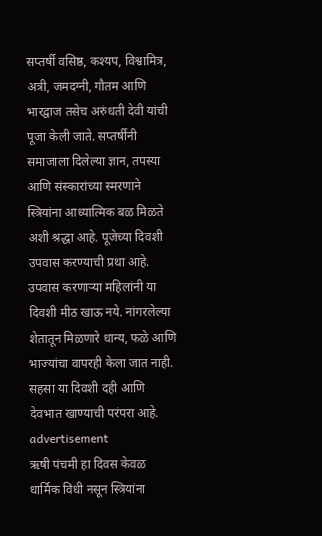सप्तर्षी वसिष्ठ, कश्यप, विश्वामित्र, अत्री, जमदग्नी, गौतम आणि भारद्वाज तसेच अरुंधती देवी यांची पूजा केली जाते. सप्तर्षींनी समाजाला दिलेल्या ज्ञान, तपस्या आणि संस्कारांच्या स्मरणाने स्त्रियांना आध्यात्मिक बळ मिळते अशी श्रद्धा आहे. पूजेच्या दिवशी उपवास करण्याची प्रथा आहे. उपवास करणाऱ्या महिलांनी या दिवशी मीठ खाऊ नये. नांगरलेल्या शेतातून मिळणारे धान्य, फळे आणि भाज्यांचा वापरही केला जात नाही. सहसा या दिवशी दही आणि देवभात खाण्याची परंपरा आहे.
advertisement
ऋषी पंचमी हा दिवस केवळ धार्मिक विधी नसून स्त्रियांना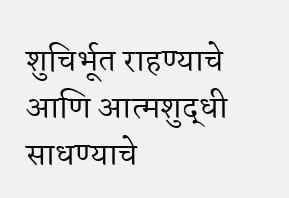शुचिर्भूत राहण्याचे आणि आत्मशुद्धी साधण्याचे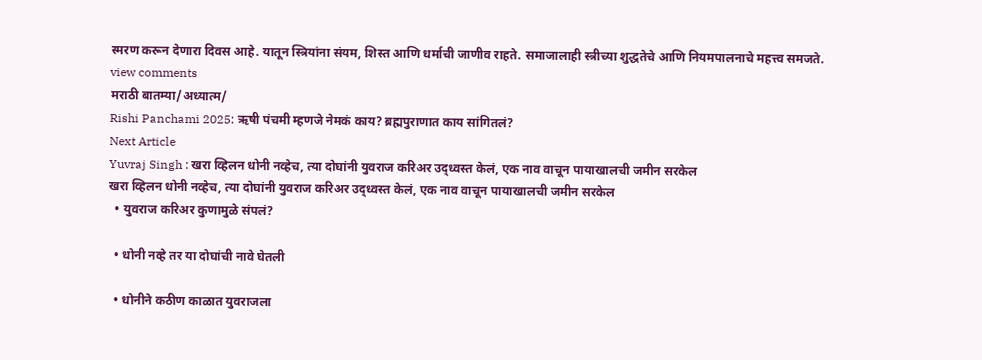स्मरण करून देणारा दिवस आहे. यातून स्त्रियांना संयम, शिस्त आणि धर्माची जाणीव राहते. समाजालाही स्त्रीच्या शुद्धतेचे आणि नियमपालनाचे महत्त्व समजते.
view comments
मराठी बातम्या/अध्यात्म/
Rishi Panchami 2025: ऋषी पंचमी म्हणजे नेमकं काय? ब्रह्मपुराणात काय सांगितलं?
Next Article
Yuvraj Singh : खरा व्हिलन धोनी नव्हेच, त्या दोघांनी युवराज करिअर उद्ध्वस्त केलं, एक नाव वाचून पायाखालची जमीन सरकेल
खरा व्हिलन धोनी नव्हेच, त्या दोघांनी युवराज करिअर उद्ध्वस्त केलं, एक नाव वाचून पायाखालची जमीन सरकेल
  • युवराज करिअर कुणामुळे संपलं?

  • धोनी नव्हे तर या दोघांची नावे घेतली

  • धोनीने कठीण काळात युवराजला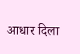आधार दिला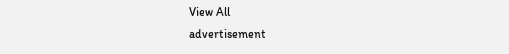View All
advertisement